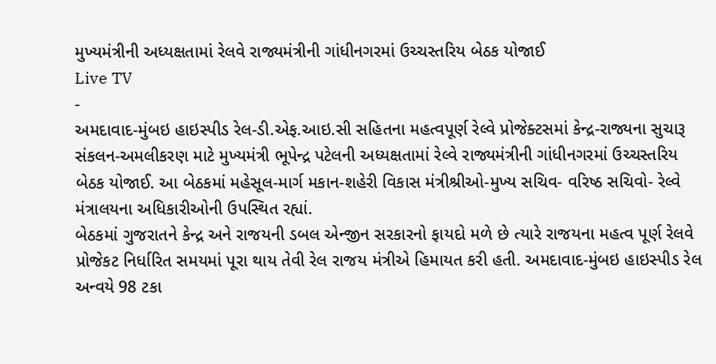મુખ્યમંત્રીની અધ્યક્ષતામાં રેલવે રાજ્યમંત્રીની ગાંધીનગરમાં ઉચ્ચસ્તરિય બેઠક યોજાઈ
Live TV
-
અમદાવાદ-મુંબઇ હાઇસ્પીડ રેલ-ડી.એફ.આઇ.સી સહિતના મહત્વપૂર્ણ રેલ્વે પ્રોજેક્ટસમાં કેન્દ્ર-રાજ્યના સુચારૂ સંકલન-અમલીકરણ માટે મુખ્યમંત્રી ભૂપેન્દ્ર પટેલની અધ્યક્ષતામાં રેલ્વે રાજ્યમંત્રીની ગાંધીનગરમાં ઉચ્ચસ્તરિય બેઠક યોજાઈ. આ બેઠકમાં મહેસૂલ-માર્ગ મકાન-શહેરી વિકાસ મંત્રીશ્રીઓ-મુખ્ય સચિવ- વરિષ્ઠ સચિવો- રેલ્વે મંત્રાલયના અધિકારીઓની ઉપસ્થિત રહ્યાં.
બેઠકમાં ગુજરાતને કેન્દ્ર અને રાજયની ડબલ એન્જીન સરકારનો ફાયદો મળે છે ત્યારે રાજયના મહત્વ પૂર્ણ રેલવે પ્રોજેકટ નિર્ધારિત સમયમાં પૂરા થાય તેવી રેલ રાજય મંત્રીએ હિમાયત કરી હતી. અમદાવાદ-મુંબઇ હાઇસ્પીડ રેલ અન્વયે 98 ટકા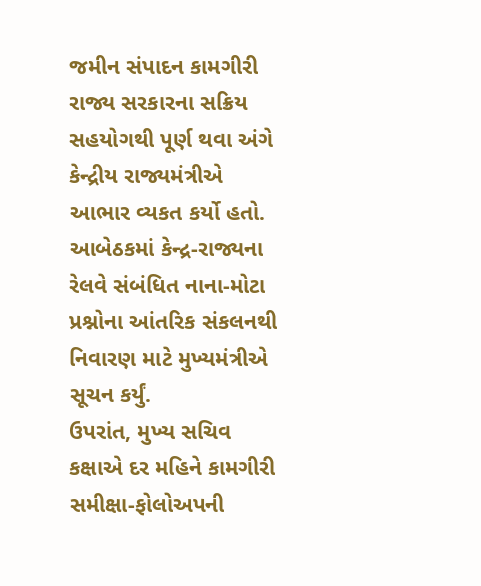જમીન સંપાદન કામગીરી રાજ્ય સરકારના સક્રિય સહયોગથી પૂર્ણ થવા અંગે કેન્દ્રીય રાજ્યમંત્રીએ આભાર વ્યકત કર્યો હતો. આબેઠકમાં કેન્દ્ર-રાજ્યના રેલવે સંબંધિત નાના-મોટા પ્રશ્નોના આંતરિક સંકલનથી નિવારણ માટે મુખ્યમંત્રીએ સૂચન કર્યું.
ઉપરાંત, મુખ્ય સચિવ કક્ષાએ દર મહિને કામગીરી સમીક્ષા-ફોલોઅપની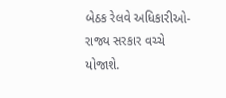બેઠક રેલવે અધિકારીઓ-રાજ્ય સરકાર વચ્ચે યોજાશે.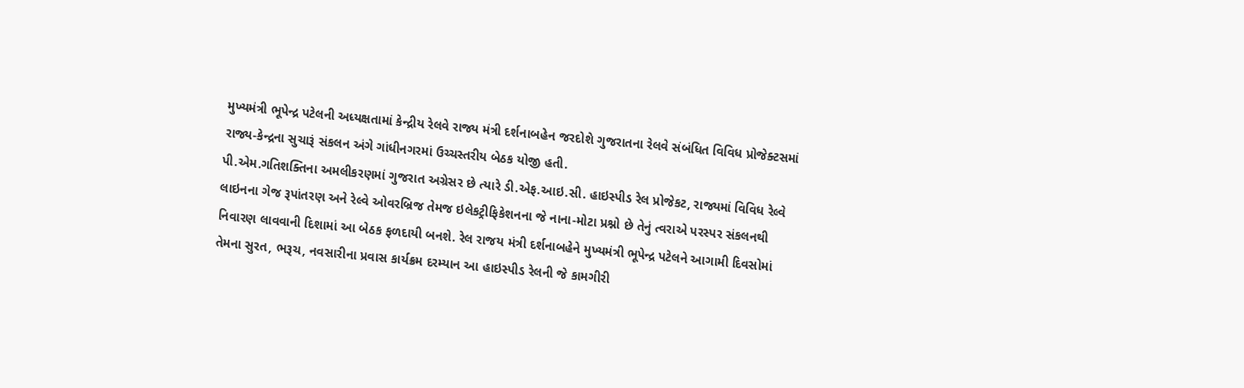મુખ્યમંત્રી ભૂપેન્દ્ર પટેલની અધ્યક્ષતામાં કેન્દ્રીય રેલવે રાજ્ય મંત્રી દર્શનાબહેન જરદોશે ગુજરાતના રેલવે સંબંધિત વિવિધ પ્રોજેક્ટસમાં રાજ્ય-કેન્દ્રના સુચારૂં સંકલન અંગે ગાંધીનગરમાં ઉચ્ચસ્તરીય બેઠક યોજી હતી.
પી.એમ.ગતિશક્તિના અમલીકરણમાં ગુજરાત અગ્રેસર છે ત્યારે ડી.એફ.આઇ.સી. હાઇસ્પીડ રેલ પ્રોજેકટ, રાજ્યમાં વિવિધ રેલ્વે લાઇનના ગેજ રૂપાંતરણ અને રેલ્વે ઓવરબ્રિજ તેમજ ઇલેકટ્રીફિકેશનના જે નાના-મોટા પ્રશ્નો છે તેનું ત્વરાએ પરસ્પર સંકલનથી નિવારણ લાવવાની દિશામાં આ બેઠક ફળદાયી બનશે. રેલ રાજય મંત્રી દર્શનાબહેને મુખ્યમંત્રી ભૂપેન્દ્ર પટેલને આગામી દિવસોમાં તેમના સુરત, ભરૂચ, નવસારીના પ્રવાસ કાર્યક્રમ દરમ્યાન આ હાઇસ્પીડ રેલની જે કામગીરી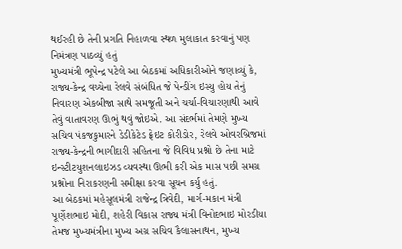થઈરહી છે તેની પ્રગતિ નિહાળવા સ્થળ મુલાકાત કરવાનું પણ નિમંત્રણ પાઠવ્યું હતું
મુખ્યમંત્રી ભૂપેન્દ્ર પટેલે આ બેઠકમાં અધિકારીઓને જણાવ્યું કે, રાજ્ય-કેન્દ્ર વચ્ચેના રેલવે સંબંધિત જે પેન્ડીંગ ઇસ્યુ હોય તેનું નિવારણ એકબીજા સાથે સમજૂતી અને ચર્ચા-વિચારણાથી આવે તેવું વાતાવરણ ઊભું થવું જોઇએ. આ સંદર્ભમાં તેમણે મુખ્ય સચિવ પંકજકુમારને ડેડીકેટેડ ફ્રેઇટ કોરીડોર, રેલવે ઓવરબ્રિજમાં રાજ્ય-કેન્દ્રની ભાગીદારી સહિતના જે વિવિધ પ્રશ્નો છે તેના માટે ઇન્સ્ટીટયુશનલાઇઝડ વ્યવસ્થા ઊભી કરી એક માસ પછી સમગ્ર પ્રશ્નોના નિરાકરણની સમીક્ષા કરવા સૂચન કર્યુ હતું.
આ બેઠકમાં મહેસૂલમંત્રી રાજેન્દ્ર ત્રિવેદી, માર્ગ-મકાન મંત્રી પૂર્ણેશભાઇ મોદી, શહેરી વિકાસ રાજ્ય મંત્રી વિનોદભાઇ મોરડીયા તેમજ મુખ્યમંત્રીના મુખ્ય અગ્ર સચિવ કૈલાસનાથન, મુખ્ય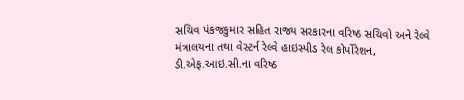સચિવ પંકજકુમાર સહિત રાજ્ય સરકારના વરિષ્ઠ સચિવો અને રેલ્વે મંત્રાલયના તથા વેસ્ટર્ન રેલ્વે હાઇસ્પીડ રેલ કોર્પોરેશન, ડી.એફ.આઇ.સી.ના વરિષ્ઠ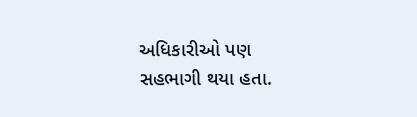અધિકારીઓ પણ સહભાગી થયા હતા.